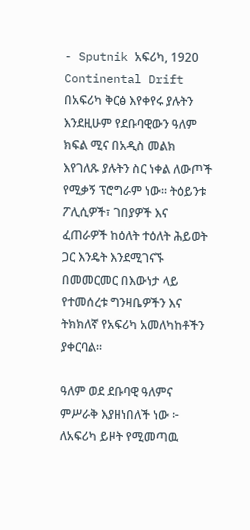- Sputnik አፍሪካ, 1920
Continental Drift
በአፍሪካ ቅርፅ እየቀየሩ ያሉትን እንደዚሁም የደቡባዊውን ዓለም ክፍል ሚና በአዲስ መልክ እየገለጹ ያሉትን ስር ነቀል ለውጦች የሚቃኝ ፕሮግራም ነው። ትዕይንቱ ፖሊሲዎች፣ ገበያዎች እና ፈጠራዎች ከዕለት ተዕለት ሕይወት ጋር እንዴት እንደሚገናኙ በመመርመር በእውነታ ላይ የተመሰረቱ ግንዛቤዎችን እና ትክክለኛ የአፍሪካ አመለካከቶችን ያቀርባል።

ዓለም ወደ ደቡባዊ ዓለምና ምሥራቅ እያዘነበለች ነው ፦ ለአፍሪካ ይዞት የሚመጣዉ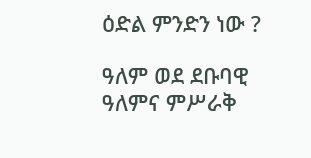ዕድል ምንድን ነው ?

ዓለም ወደ ደቡባዊ ዓለምና ምሥራቅ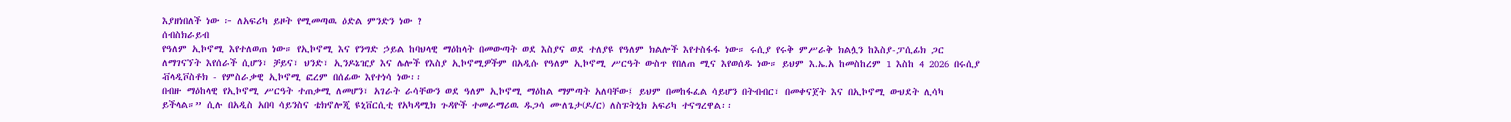እያዘነበለች ነው ፦ ለአፍሪካ ይዞት የሚመጣዉ ዕድል ምንድን ነው ?
ሰብስክራይብ
የዓለም ኢኮኖሚ እየተለወጠ ነው። የኢኮኖሚ እና የንግድ ኃይል ከባህላዊ ማዕከላት በመውጣት ወደ እስያና ወደ ተለያዩ የዓለም ክልሎች እየተስፋፋ ነው። ሩሲያ የሩቅ ምሥራቅ ክልሏን ከእስያ-ፓሲፊክ ጋር ለማገናኘት እየሰራች ሲሆን፣ ቻይና፣ ህንድ፣ ኢንዶኔዢያ እና ሌሎች የእስያ ኢኮኖሚዎችም በአዲሱ የዓለም ኢኮኖሚ ሥርዓት ውስጥ የበለጠ ሚና እየወሰዱ ነው። ይህም እ.ኤ.አ ከመስከረም 1 እስከ 4 2026 በሩሲያ ቭላዲቮስቶክ - የምስራቃዊ ኢኮኖሚ ፎረም በሰፊው እየተነሳ ነው፡፡
በብዙ ማዕከላዊ የኢኮኖሚ ሥርዓት ተጠቃሚ ለመሆን፣ አገራት ራሳቸውን ወደ ዓለም ኢኮኖሚ ማዕከል ማምጣት አለባቸው፤ ይህም በመከፋፈል ሳይሆን በትብብር፣ በመቀናጀት እና በኢኮኖሚ ውህደት ሊሳካ ይችላል።” ሲሉ በአዲስ አበባ ሳይንስና ቴክኖሎጂ ዩኒቨርሲቲ የአካዳሚክ ጉዳዮች ተመራማሪዉ ዱጋሳ ሙለጌታ(ዶ/ር) ለስፑትኒክ አፍሪካ ተናግረዋል፡፡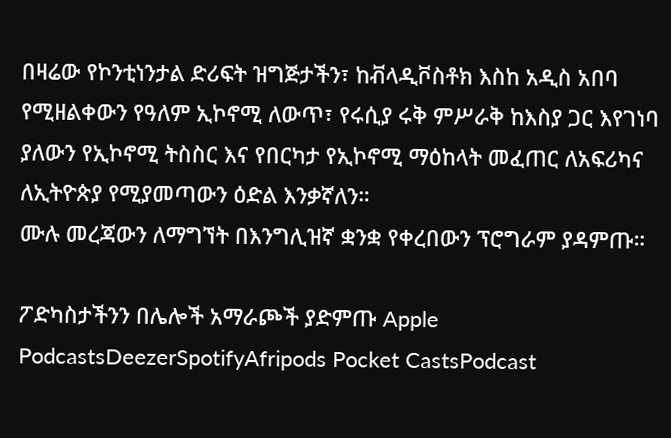በዛሬው የኮንቲነንታል ድሪፍት ዝግጅታችን፣ ከቭላዲቮስቶክ እስከ አዲስ አበባ የሚዘልቀውን የዓለም ኢኮኖሚ ለውጥ፣ የሩሲያ ሩቅ ምሥራቅ ከእስያ ጋር እየገነባ ያለውን የኢኮኖሚ ትስስር እና የበርካታ የኢኮኖሚ ማዕከላት መፈጠር ለአፍሪካና ለኢትዮጵያ የሚያመጣውን ዕድል እንቃኛለን።
ሙሉ መረጃውን ለማግኘት በእንግሊዝኛ ቋንቋ የቀረበውን ፕሮግራም ያዳምጡ።

ፖድካስታችንን በሌሎች አማራጮች ያድምጡ Apple PodcastsDeezerSpotifyAfripods Pocket CastsPodcast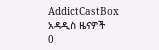AddictCastBox
አዳዲስ ዜናዎች
0